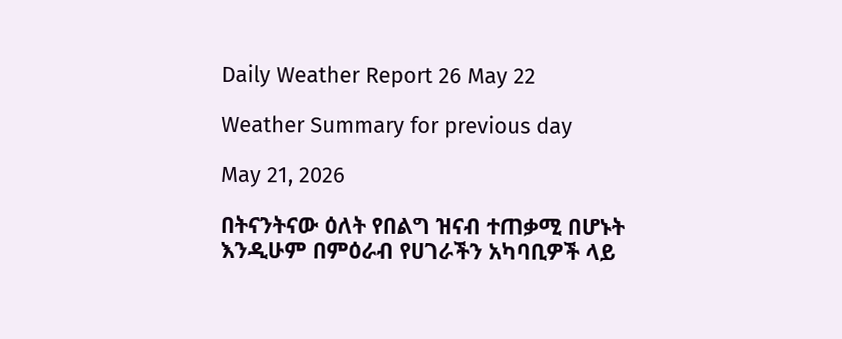Daily Weather Report 26 May 22

Weather Summary for previous day

May 21, 2026

በትናንትናው ዕለት የበልግ ዝናብ ተጠቃሚ በሆኑት እንዲሁም በምዕራብ የሀገራችን አካባቢዎች ላይ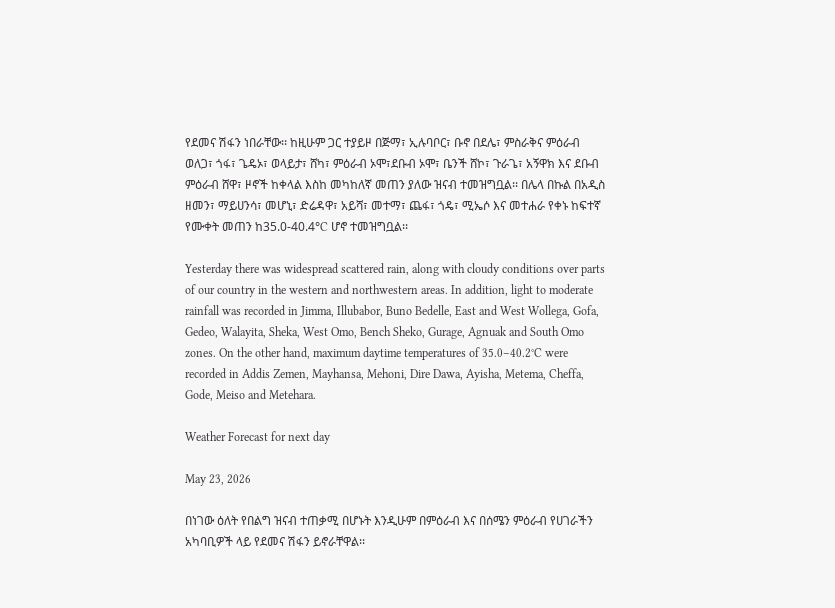የደመና ሽፋን ነበራቸው፡፡ ከዚሁም ጋር ተያይዞ በጅማ፣ ኢሉባቦር፣ ቡኖ በደሌ፣ ምስራቅና ምዕራብ ወለጋ፣ ጎፋ፣ ጌዴኦ፣ ወላይታ፣ ሸካ፣ ምዕራብ ኦሞ፣ደቡብ ኦሞ፣ ቤንች ሸኮ፣ ጉራጌ፣ አኝዋክ እና ደቡብ ምዕራብ ሸዋ፣ ዞኖች ከቀላል እስከ መካከለኛ መጠን ያለው ዝናብ ተመዝግቧል፡፡ በሌላ በኩል በአዲስ ዘመን፣ ማይሀንሳ፣ መሆኒ፣ ድሬዳዋ፣ አይሻ፣ መተማ፣ ጨፋ፣ ጎዴ፣ ሚኤሶ እና መተሐራ የቀኑ ከፍተኛ የሙቀት መጠን ከ35.0-40.4°C ሆኖ ተመዝግቧል፡፡

Yesterday there was widespread scattered rain, along with cloudy conditions over parts of our country in the western and northwestern areas. In addition, light to moderate rainfall was recorded in Jimma, Illubabor, Buno Bedelle, East and West Wollega, Gofa, Gedeo, Walayita, Sheka, West Omo, Bench Sheko, Gurage, Agnuak and South Omo zones. On the other hand, maximum daytime temperatures of 35.0–40.2°C were recorded in Addis Zemen, Mayhansa, Mehoni, Dire Dawa, Ayisha, Metema, Cheffa, Gode, Meiso and Metehara.

Weather Forecast for next day

May 23, 2026

በነገው ዕለት የበልግ ዝናብ ተጠቃሚ በሆኑት እንዲሁም በምዕራብ እና በሰሜን ምዕራብ የሀገራችን አካባቢዎች ላይ የደመና ሽፋን ይኖራቸዋል፡፡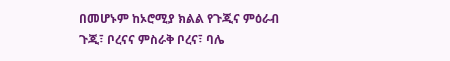በመሆኑም ከኦሮሚያ ክልል የጉጂና ምዕራብ ጉጂ፣ ቦረናና ምስራቅ ቦረና፣ ባሌ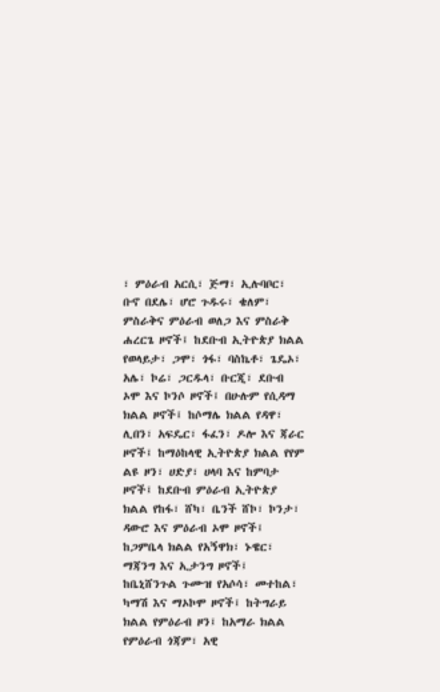፣ ምዕራብ አርሲ፣ ጅማ፣ ኢሉባቦር፣ ቡኖ በደሌ፣ ሆሮ ጉዱሩ፣ ቄለም፣ ምስራቅና ምዕራብ ወለጋ እና ምስራቅ ሐረርጌ ዞኖች፤ ከደቡብ ኢትዮጵያ ክልል የወላይታ፣ ጋሞ፣ ጎፋ፣ ባስኬቶ፣ ጌዴኦ፣ አሌ፣ ኮሬ፣ ጋርዱላ፣ ቡርጂ፣ ደቡብ ኦሞ እና ኮንሶ ዞኖች፤ በሁሉም የሲዳማ ክልል ዞኖች፤ ከሶማሌ ክልል የዳዋ፣ ሊበን፣ አፍዴር፣ ፋፈን፣ ዶሎ እና ጃራር ዞኖች፤ ከማዕከላዊ ኢትዮጵያ ክልል የየም ልዩ ዞን፣ ሀድያ፣ ሀላባ እና ከምባታ ዞኖች፤ ከደቡብ ምዕራብ ኢትዮጵያ ክልል የከፋ፣ ሸካ፣ ቤንች ሸኮ፣ ኮንታ፣ ዳውሮ እና ምዕራብ ኦሞ ዞኖች፤ ከጋምቤላ ክልል የአኝዋክ፣ ኑዌር፣ ማጃንግ እና ኢታንግ ዞኖች፤ ከቤኒሸንጉል ጉሙዝ የአሶሳ፣ መተከል፣ ካማሽ እና ማኦኮሞ ዞኖች፤ ከትግራይ ክልል የምዕራብ ዞን፤ ከአማራ ክልል የምዕራብ ጎጃም፣ አዊ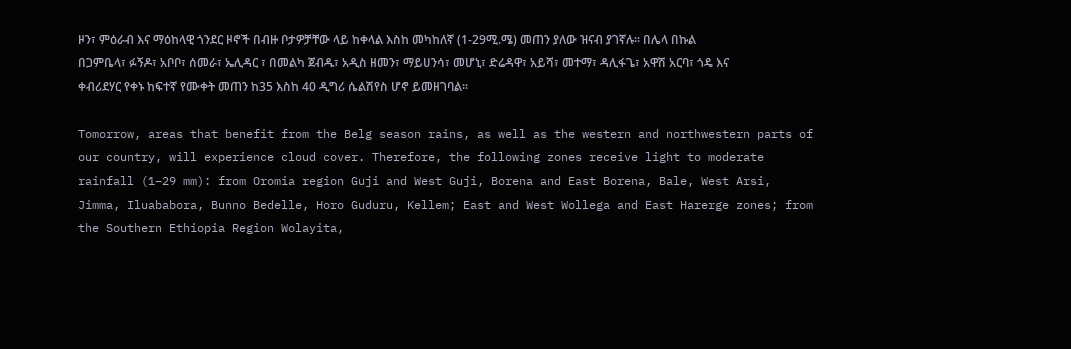ዞን፣ ምዕራብ እና ማዕከላዊ ጎንደር ዞኖች በብዙ ቦታዎቻቸው ላይ ከቀላል እስከ መካከለኛ (1-29ሚ.ሜ) መጠን ያለው ዝናብ ያገኛሉ፡፡ በሌላ በኩል በጋምቤላ፣ ፉኝዶ፣ አቦቦ፣ ሰመራ፣ ኤሊዳር ፣ በመልካ ጀብዱ፣ አዲስ ዘመን፣ ማይሀንሳ፣ መሆኒ፣ ድሬዳዋ፣ አይሻ፣ መተማ፣ ዳሊፋጌ፣ አዋሽ አርባ፣ ጎዴ እና ቀብሪደሃር የቀኑ ከፍተኛ የሙቀት መጠን ከ35 እስከ 40 ዲግሪ ሴልሽየስ ሆኖ ይመዘገባል፡፡

Tomorrow, areas that benefit from the Belg season rains, as well as the western and northwestern parts of our country, will experience cloud cover. Therefore, the following zones receive light to moderate rainfall (1–29 mm): from Oromia region Guji and West Guji, Borena and East Borena, Bale, West Arsi, Jimma, Iluababora, Bunno Bedelle, Horo Guduru, Kellem; East and West Wollega and East Harerge zones; from the Southern Ethiopia Region Wolayita,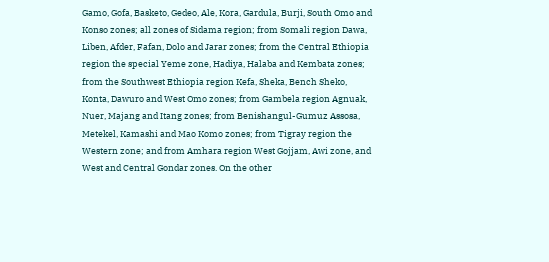Gamo, Gofa, Basketo, Gedeo, Ale, Kora, Gardula, Burji, South Omo and Konso zones; all zones of Sidama region; from Somali region Dawa, Liben, Afder, Fafan, Dolo and Jarar zones; from the Central Ethiopia region the special Yeme zone, Hadiya, Halaba and Kembata zones; from the Southwest Ethiopia region Kefa, Sheka, Bench Sheko, Konta, Dawuro and West Omo zones; from Gambela region Agnuak, Nuer, Majang and Itang zones; from Benishangul-Gumuz Assosa, Metekel, Kamashi and Mao Komo zones; from Tigray region the Western zone; and from Amhara region West Gojjam, Awi zone, and West and Central Gondar zones. On the other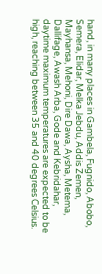hand, in many places in Gambela, Fugnido, Abobo, Semera, Elidar, Melka Jebdu, Addis Zemen, Mayhansa, Mehoni, Dire Dawa, Aysha, Metema, Dallifage, Awash Arba, Gode and Kebridahar, daytime maximum temperatures are expected to be high, reaching between 35 and 40 degrees Celsius.